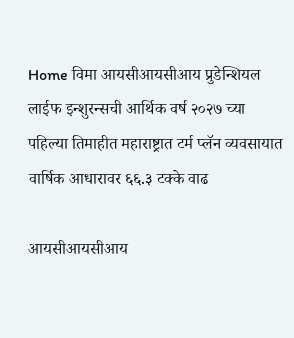Home विमा आयसीआयसीआय प्रुडेन्शियल लाईफ इन्शुरन्सची आर्थिक वर्ष २०२७ च्या पहिल्या तिमाहीत महाराष्ट्रात टर्म प्लॅन व्यवसायात वार्षिक आधारावर ६६.३ टक्‍के वाढ

आयसीआयसीआय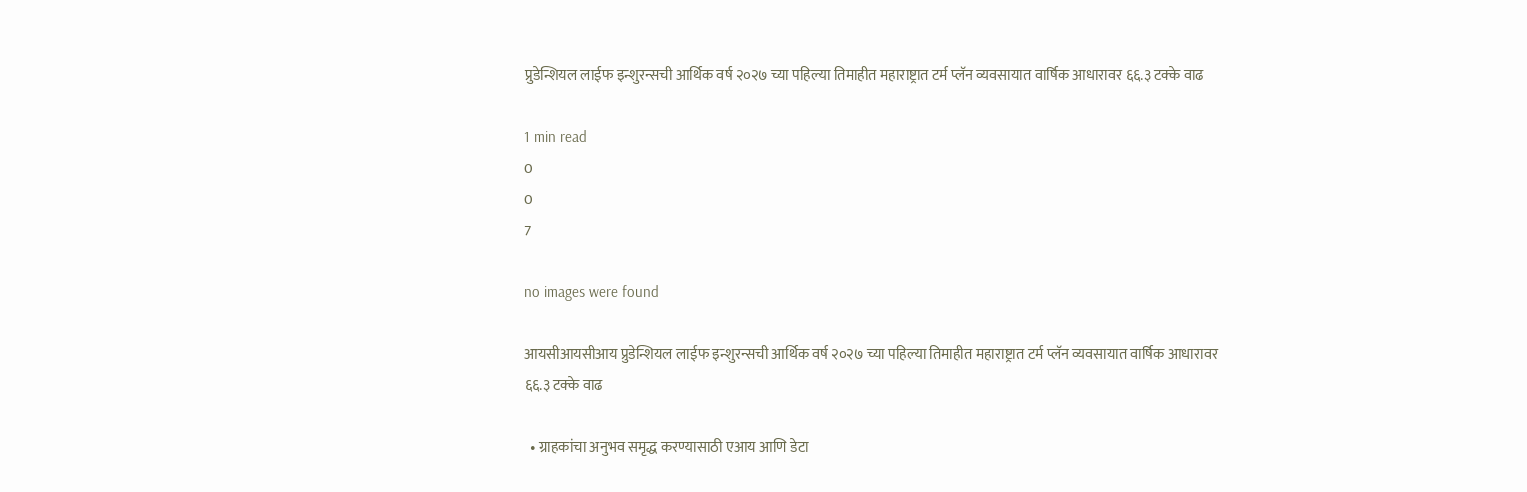प्रुडेन्शियल लाईफ इन्शुरन्सची आर्थिक वर्ष २०२७ च्या पहिल्या तिमाहीत महाराष्ट्रात टर्म प्लॅन व्यवसायात वार्षिक आधारावर ६६.३ टक्‍के वाढ

1 min read
0
0
7

no images were found

आयसीआयसीआय प्रुडेन्शियल लाईफ इन्शुरन्सची आर्थिक वर्ष २०२७ च्या पहिल्या तिमाहीत महाराष्ट्रात टर्म प्लॅन व्यवसायात वार्षिक आधारावर ६६.३ टक्‍के वाढ

  • ग्राहकांचा अनुभव समृद्ध करण्यासाठी एआय आणि डेटा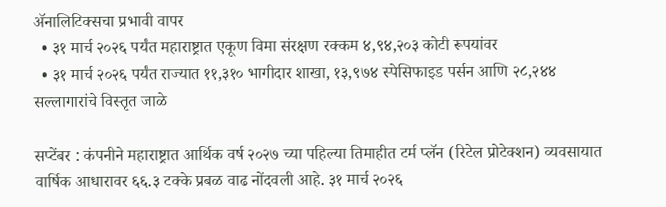ॲनालिटिक्सचा प्रभावी वापर
  • ३१ मार्च २०२६ पर्यंत महाराष्ट्रात एकूण विमा संरक्षण रक्कम ४,९४,२०३ कोटी रूपयांवर
  • ३१ मार्च २०२६ पर्यंत राज्यात ११,३१० भागीदार शाखा, १३,९७४ स्पेसिफाइड पर्सन आणि २८,२४४ सल्लागारांचे विस्तृत जाळे

सप्टेंबर : कंपनीने महाराष्ट्रात आर्थिक वर्ष २०२७ च्या पहिल्या तिमाहीत टर्म प्लॅन (रिटेल प्रोटेक्शन) व्यवसायात वार्षिक आधारावर ६६.३ टक्‍के प्रबळ वाढ नोंदवली आहे. ३१ मार्च २०२६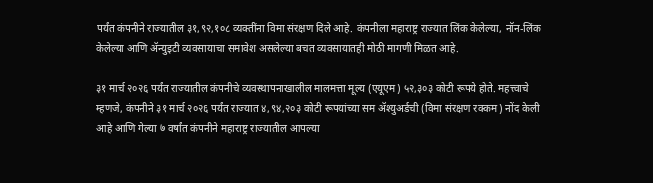पर्यंत कंपनीने राज्यातील ३१,९२,१०८ व्यक्तींना विमा संरक्षण दिले आहे. कंपनीला महाराष्ट्र राज्यात लिंक केलेल्या, नॉन-लिंक केलेल्या आणि ॲन्युइटी व्यवसायाचा समावेश असलेल्या बचत व्यवसायातही मोठी मागणी मिळत आहे.

३१ मार्च २०२६ पर्यंत राज्यातील कंपनीचे व्यवस्थापनाखालील मालमत्ता मूल्य (एयूएम) ५२,३०३ कोटी रूपये होते. महत्त्वाचे म्हणजे, कंपनीने ३१ मार्च २०२६ पर्यंत राज्यात ४,९४,२०३ कोटी रूपयांच्या सम ॲश्युअर्डची (विमा संरक्षण रक्कम) नोंद केली आहे आणि गेल्या ७ वर्षांत कंपनीने महाराष्ट्र राज्यातील आपल्या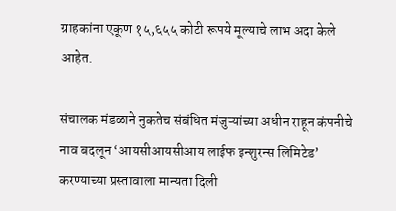ग्राहकांना एकूण १५,६५५ कोटी रूपये मूल्याचे लाभ अदा केले आहेत.

संचालक मंडळाने नुकतेच संबंधित मंजुऱ्यांच्या अधीन राहून कंपनीचे नाव बदलून ‘आयसीआयसीआय लाईफ इन्शुरन्स लिमिटेड’ करण्याच्या प्रस्तावाला मान्यता दिली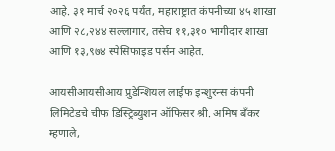आहे. ३१ मार्च २०२६ पर्यंत, महाराष्ट्रात कंपनीच्या ४५ शाखा आणि २८,२४४ सल्लागार, तसेच ११,३१० भागीदार शाखा आणि १३,९७४ स्पेसिफाइड पर्सन आहेत.

आयसीआयसीआय प्रुडेन्शियल लाईफ इन्शुरन्स कंपनी लिमिटेडचे चीफ डिस्ट्रिब्युशन ऑफिसर श्री. अमिष बँकर म्हणाले,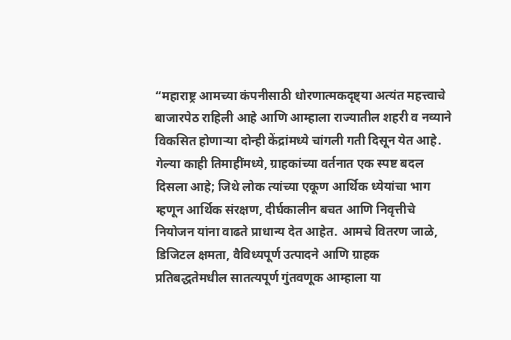“महाराष्ट्र आमच्या कंपनीसाठी धोरणात्मकदृष्ट्या अत्यंत महत्त्वाचे बाजारपेठ राहिली आहे आणि आम्हाला राज्यातील शहरी व नव्याने विकसित होणाऱ्या दोन्ही केंद्रांमध्ये चांगली गती दिसून येत आहे. गेल्या काही तिमाहींमध्ये, ग्राहकांच्या वर्तनात एक स्पष्ट बदल दिसला आहे; जिथे लोक त्यांच्या एकूण आर्थिक ध्येयांचा भाग म्हणून आर्थिक संरक्षण, दीर्घकालीन बचत आणि निवृत्तीचे नियोजन यांना वाढते प्राधान्य देत आहेत. आमचे वितरण जाळे, डिजिटल क्षमता, वैविध्यपूर्ण उत्पादने आणि ग्राहक प्रतिबद्धतेमधील सातत्यपूर्ण गुंतवणूक आम्हाला या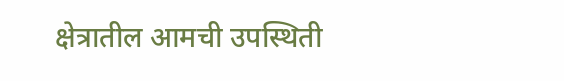क्षेत्रातील आमची उपस्थिती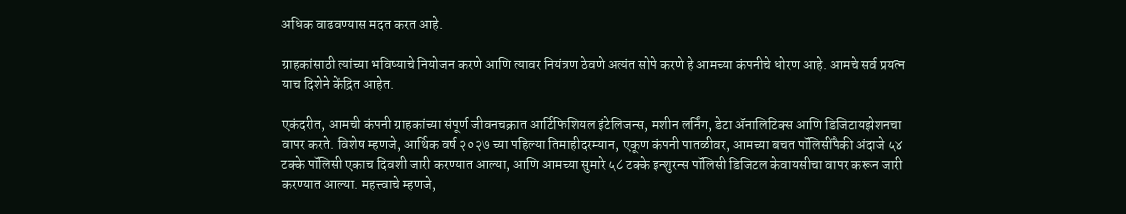अधिक वाढवण्यास मदत करत आहे.

ग्राहकांसाठी त्यांच्या भविष्याचे नियोजन करणे आणि त्यावर नियंत्रण ठेवणे अत्यंत सोपे करणे हे आमच्या कंपनीचे धोरण आहे. आमचे सर्व प्रयत्न याच दिशेने केंद्रित आहेत.

एकंदरीत, आमची कंपनी ग्राहकांच्या संपूर्ण जीवनचक्रात आर्टिफिशियल इंटेलिजन्स, मशीन लर्निंग, डेटा ॲनालिटिक्स आणि डिजिटायझेशनचा वापर करते. विशेष म्हणजे, आर्थिक वर्ष २०२७ च्या पहिल्या तिमाहीदरम्यान, एकूण कंपनी पातळीवर, आमच्या बचत पॉलिसींपैकी अंदाजे ५४ टक्‍के पॉलिसी एकाच दिवशी जारी करण्यात आल्या, आणि आमच्या सुमारे ५८ टक्‍के इन्शुरन्स पॉलिसी डिजिटल केवायसीचा वापर करून जारी करण्यात आल्या. महत्त्वाचे म्हणजे,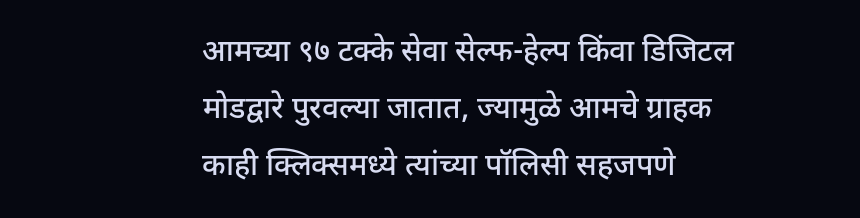आमच्या ९७ टक्‍के सेवा सेल्फ-हेल्प किंवा डिजिटल मोडद्वारे पुरवल्या जातात, ज्यामुळे आमचे ग्राहक काही क्लिक्समध्ये त्यांच्या पॉलिसी सहजपणे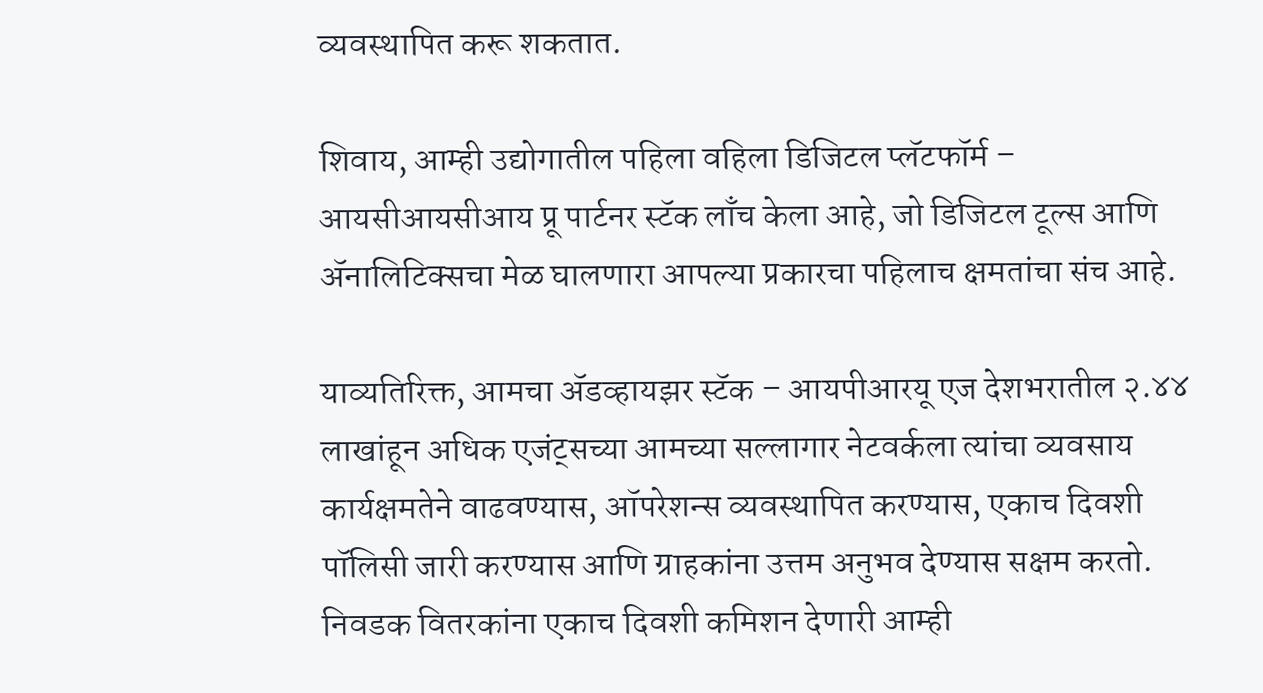व्यवस्थापित करू शकतात.

शिवाय, आम्ही उद्योगातील पहिला वहिला डिजिटल प्लॅटफॉर्म – आयसीआयसीआय प्रू पार्टनर स्टॅक लाँच केला आहे, जो डिजिटल टूल्स आणि ॲनालिटिक्सचा मेळ घालणारा आपल्या प्रकारचा पहिलाच क्षमतांचा संच आहे.

याव्यतिरिक्त, आमचा ॲडव्हायझर स्टॅक – आयपीआरयू एज देशभरातील २.४४ लाखांहून अधिक एजंट्सच्या आमच्या सल्लागार नेटवर्कला त्यांचा व्यवसाय कार्यक्षमतेने वाढवण्यास, ऑपरेशन्स व्यवस्थापित करण्यास, एकाच दिवशी पॉलिसी जारी करण्यास आणि ग्राहकांना उत्तम अनुभव देण्यास सक्षम करतो. निवडक वितरकांना एकाच दिवशी कमिशन देणारी आम्ही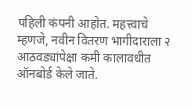पहिली कंपनी आहोत. महत्त्वाचे म्हणजे, नवीन वितरण भागीदाराला २ आठवड्यांपेक्षा कमी कालावधीत ऑनबोर्ड केले जाते.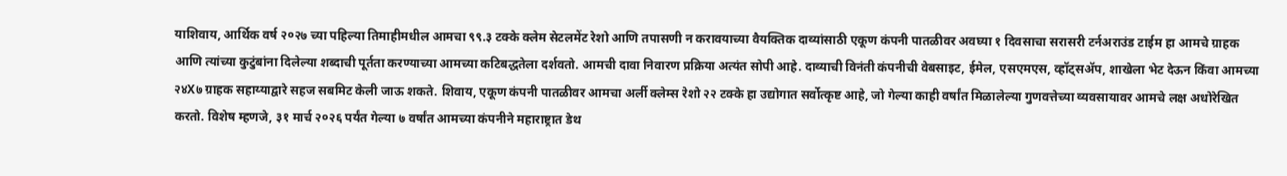याशिवाय, आर्थिक वर्ष २०२७ च्या पहिल्या तिमाहीमधील आमचा ९९.३ टक्‍के क्लेम सेटलमेंट रेशो आणि तपासणी न करावयाच्या वैयक्तिक दाव्यांसाठी एकूण कंपनी पातळीवर अवघ्या १ दिवसाचा सरासरी टर्नअराउंड टाईम हा आमचे ग्राहक आणि त्यांच्या कुटुंबांना दिलेल्या शब्दाची पूर्तता करण्याच्या आमच्या कटिबद्धतेला दर्शवतो. आमची दावा निवारण प्रक्रिया अत्यंत सोपी आहे. दाव्याची विनंती कंपनीची वेबसाइट, ईमेल, एसएमएस, व्हॉट्सॲप, शाखेला भेट देऊन किंवा आमच्या २४X७ ग्राहक सहाय्याद्वारे सहज सबमिट केली जाऊ शकते. शिवाय, एकूण कंपनी पातळीवर आमचा अर्ली क्लेम्स रेशो २२ टक्‍के हा उद्योगात सर्वोत्कृष्ट आहे, जो गेल्या काही वर्षांत मिळालेल्या गुणवत्तेच्या व्यवसायावर आमचे लक्ष अधोरेखित करतो. विशेष म्हणजे, ३१ मार्च २०२६ पर्यंत गेल्या ७ वर्षांत आमच्या कंपनीने महाराष्ट्रात डेथ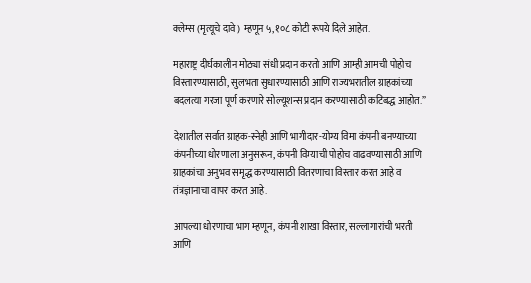क्लेम्स (मृत्यूचे दावे) म्हणून ५,१०८ कोटी रूपये दिले आहेत.

महाराष्ट्र दीर्घकालीन मोठ्या संधी प्रदान करतो आणि आम्ही आमची पोहोच विस्तारण्यासाठी, सुलभता सुधारण्यासाठी आणि राज्यभरातील ग्राहकांच्या बदलत्या गरजा पूर्ण करणारे सोल्यूशन्स प्रदान करण्यासाठी कटिबद्ध आहोत.”

देशातील सर्वात ग्राहक-स्नेही आणि भागीदार-योग्य विमा कंपनी बनण्याच्या कंपनीच्या धोरणाला अनुसरून, कंपनी विम्याची पोहोच वाढवण्यासाठी आणि ग्राहकांचा अनुभव समृद्ध करण्यासाठी वितरणाचा विस्तार करत आहे व तंत्रज्ञानाचा वापर करत आहे.

आपल्या धोरणाचा भाग म्हणून, कंपनी शाखा विस्तार, सल्लागारांची भरती आणि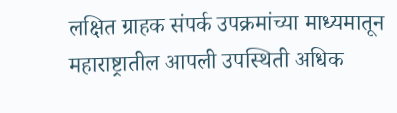लक्षित ग्राहक संपर्क उपक्रमांच्या माध्यमातून महाराष्ट्रातील आपली उपस्थिती अधिक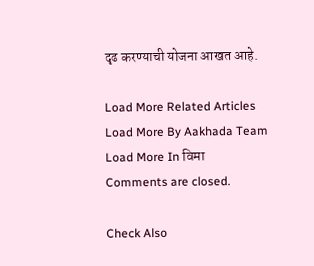दृढ करण्याची योजना आखत आहे.

Load More Related Articles
Load More By Aakhada Team
Load More In विमा
Comments are closed.

Check Also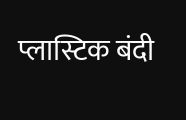प्लास्टिक बंदी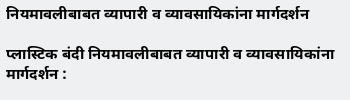नियमावलीबाबत व्यापारी व व्यावसायिकांना मार्गदर्शन

प्लास्टिक बंदी नियमावलीबाबत व्यापारी व व्यावसायिकांना मार्गदर्शन :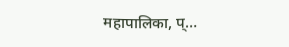महापालिका, प्…